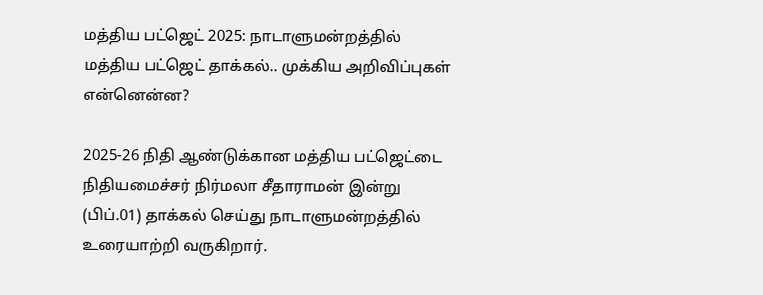மத்திய பட்ஜெட் 2025: நாடாளுமன்றத்தில் மத்திய பட்ஜெட் தாக்கல்.. முக்கிய அறிவிப்புகள் என்னென்ன?

2025-26 நிதி ஆண்டுக்கான மத்திய பட்ஜெட்டை நிதியமைச்சர் நிர்மலா சீதாராமன் இன்று (பிப்.01) தாக்கல் செய்து நாடாளுமன்றத்தில் உரையாற்றி வருகிறார்.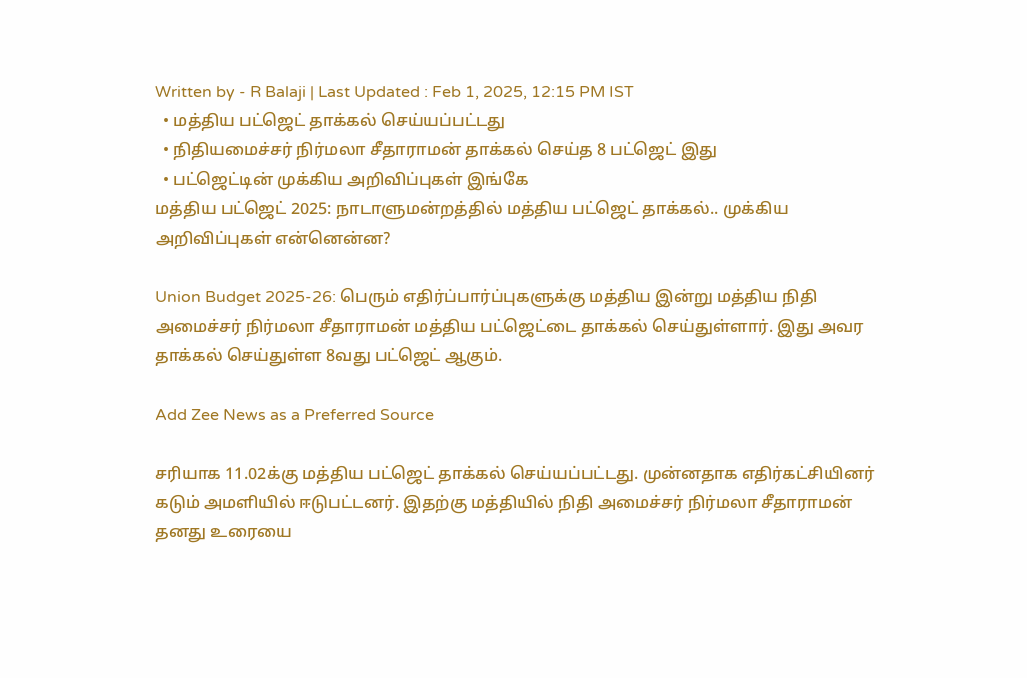Written by - R Balaji | Last Updated : Feb 1, 2025, 12:15 PM IST
  • மத்திய பட்ஜெட் தாக்கல் செய்யப்பட்டது
  • நிதியமைச்சர் நிர்மலா சீதாராமன் தாக்கல் செய்த 8 பட்ஜெட் இது
  • பட்ஜெட்டின் முக்கிய அறிவிப்புகள் இங்கே
மத்திய பட்ஜெட் 2025: நாடாளுமன்றத்தில் மத்திய பட்ஜெட் தாக்கல்.. முக்கிய அறிவிப்புகள் என்னென்ன?

Union Budget 2025-26: பெரும் எதிர்ப்பார்ப்புகளுக்கு மத்திய இன்று மத்திய நிதி அமைச்சர் நிர்மலா சீதாராமன் மத்திய பட்ஜெட்டை தாக்கல் செய்துள்ளார். இது அவர தாக்கல் செய்துள்ள 8வது பட்ஜெட் ஆகும்.

Add Zee News as a Preferred Source

சரியாக 11.02க்கு மத்திய பட்ஜெட் தாக்கல் செய்யப்பட்டது. முன்னதாக எதிர்கட்சியினர் கடும் அமளியில் ஈடுபட்டனர். இதற்கு மத்தியில் நிதி அமைச்சர் நிர்மலா சீதாராமன் தனது உரையை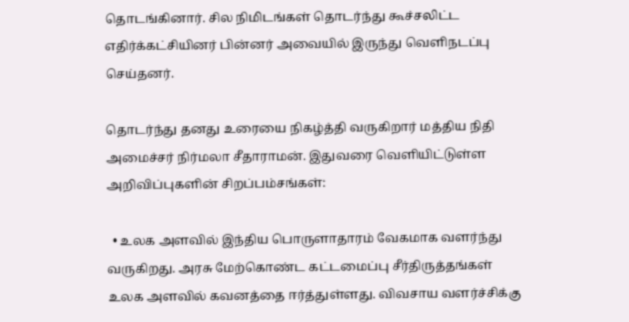தொடங்கினார். சில நிமிடங்கள் தொடர்ந்து கூச்சலிட்ட எதிர்க்கட்சியினர் பின்னர் அவையில் இருந்து வெளிநடப்பு செய்தனர்.

தொடர்ந்து தனது உரையை நிகழ்த்தி வருகிறார் மத்திய நிதி அமைச்சர் நிர்மலா சீதாராமன். இதுவரை வெளியிட்டுள்ள அறிவிப்புகளின் சிறப்பம்சங்கள்:

  • உலக அளவில் இந்திய பொருளாதாரம் வேகமாக வளர்ந்து வருகிறது. அரசு மேற்கொண்ட கட்டமைப்பு சீர்திருத்தங்கள் உலக அளவில் கவனத்தை ஈர்த்துள்ளது. விவசாய வளர்ச்சிக்கு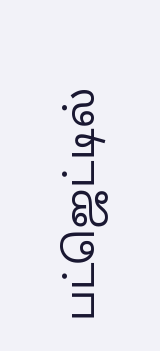பட்ஜெட்டில்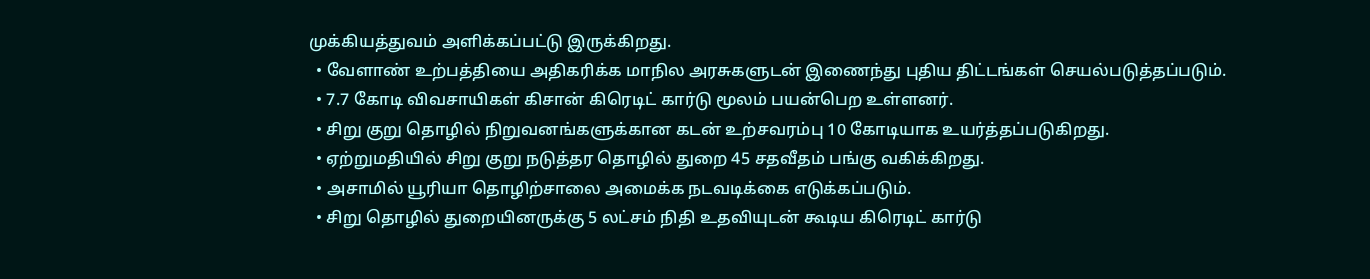முக்கியத்துவம் அளிக்கப்பட்டு இருக்கிறது.
  • வேளாண் உற்பத்தியை அதிகரிக்க மாநில அரசுகளுடன் இணைந்து புதிய திட்டங்கள் செயல்படுத்தப்படும்.
  • 7.7 கோடி விவசாயிகள் கிசான் கிரெடிட் கார்டு மூலம் பயன்பெற உள்ளனர்.
  • சிறு குறு தொழில் நிறுவனங்களுக்கான கடன் உற்சவரம்பு 10 கோடியாக உயர்த்தப்படுகிறது.
  • ஏற்றுமதியில் சிறு குறு நடுத்தர தொழில் துறை 45 சதவீதம் பங்கு வகிக்கிறது.
  • அசாமில் யூரியா தொழிற்சாலை அமைக்க நடவடிக்கை எடுக்கப்படும்.
  • சிறு தொழில் துறையினருக்கு 5 லட்சம் நிதி உதவியுடன் கூடிய கிரெடிட் கார்டு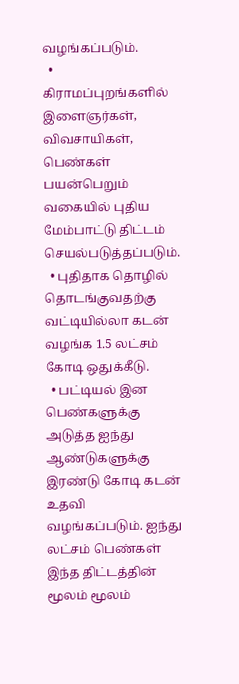வழங்கப்படும்.
  • கிராமப்புறங்களில் இளைஞர்கள், விவசாயிகள், பெண்கள் பயன்பெறும் வகையில் புதிய மேம்பாட்டு திட்டம் செயல்படுத்தப்படும்.
  • புதிதாக தொழில் தொடங்குவதற்கு வட்டியில்லா கடன் வழங்க 1.5 லட்சம் கோடி ஒதுக்கீடு.
  • பட்டியல் இன பெண்களுக்கு அடுத்த ஐந்து ஆண்டுகளுக்கு இரண்டு கோடி கடன் உதவி வழங்கப்படும். ஐந்து லட்சம் பெண்கள் இந்த திட்டத்தின் மூலம் மூலம்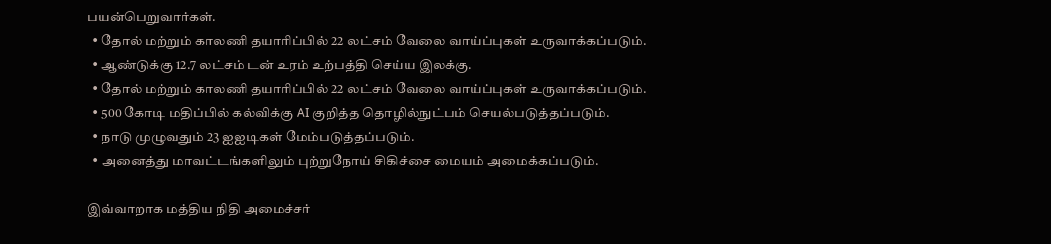பயன்பெறுவார்கள்.
  • தோல் மற்றும் காலணி தயாரிப்பில் 22 லட்சம் வேலை வாய்ப்புகள் உருவாக்கப்படும்.
  • ஆண்டுக்கு 12.7 லட்சம் டன் உரம் உற்பத்தி செய்ய இலக்கு.
  • தோல் மற்றும் காலணி தயாரிப்பில் 22 லட்சம் வேலை வாய்ப்புகள் உருவாக்கப்படும்.
  • 500 கோடி மதிப்பில் கல்விக்கு AI குறித்த தொழில்நுட்பம் செயல்படுத்தப்படும்.
  • நாடு முழுவதும் 23 ஐஐடிகள் மேம்படுத்தப்படும்.
  • அனைத்து மாவட்டங்களிலும் புற்றுநோய் சிகிச்சை மையம் அமைக்கப்படும்.

இவ்வாறாக மத்திய நிதி அமைச்சர்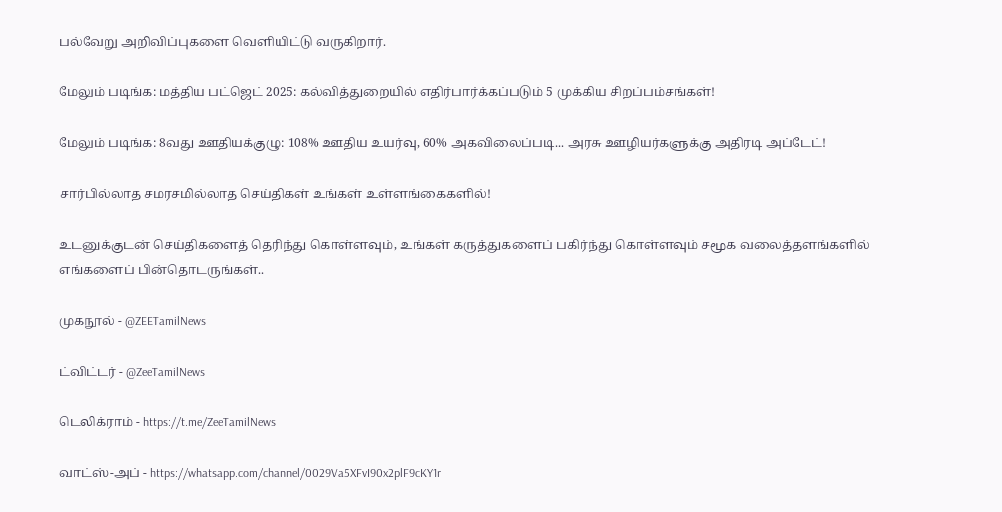பல்வேறு அறிவிப்புகளை வெளியிட்டு வருகிறார்.

மேலும் படிங்க: மத்திய பட்ஜெட் 2025: கல்வித்துறையில் எதிர்பார்க்கப்படும் 5 முக்கிய சிறப்பம்சங்கள்!

மேலும் படிங்க: 8வது ஊதியக்குழு: 108% ஊதிய உயர்வு, 60% அகவிலைப்படி... அரசு ஊழியர்களுக்கு அதிரடி அப்டேட்!

சார்பில்லாத சமரசமில்லாத செய்திகள் உங்கள் உள்ளங்கைகளில்!

உடனுக்குடன் செய்திகளைத் தெரிந்து கொள்ளவும், உங்கள் கருத்துகளைப் பகிர்ந்து கொள்ளவும் சமூக வலைத்தளங்களில் எங்களைப் பின்தொடருங்கள்..

முகநூல் - @ZEETamilNews

ட்விட்டர் - @ZeeTamilNews

டெலிக்ராம் - https://t.me/ZeeTamilNews

வாட்ஸ்-அப் - https://whatsapp.com/channel/0029Va5XFvI90x2plF9cKY1r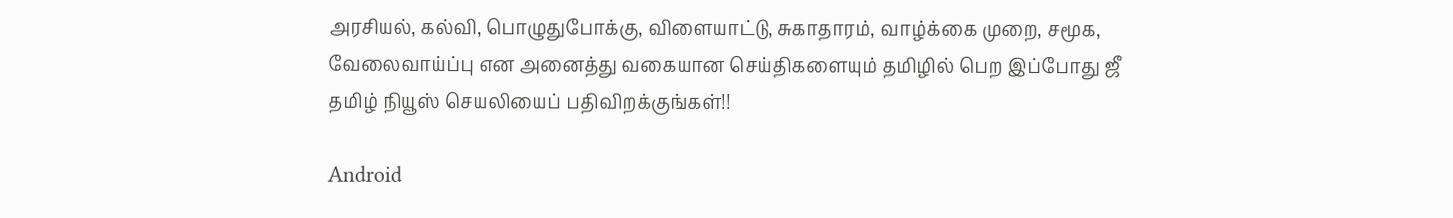அரசியல், கல்வி, பொழுதுபோக்கு, விளையாட்டு, சுகாதாரம், வாழ்க்கை முறை, சமூக, வேலைவாய்ப்பு என அனைத்து வகையான செய்திகளையும் தமிழில் பெற இப்போது ஜீ தமிழ் நியூஸ் செயலியைப் பதிவிறக்குங்கள்!!

Android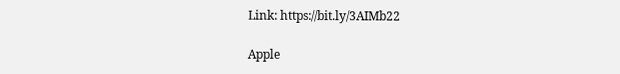Link: https://bit.ly/3AIMb22

Apple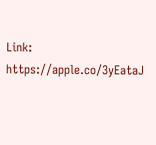Link: https://apple.co/3yEataJ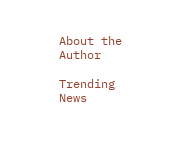About the Author

Trending News